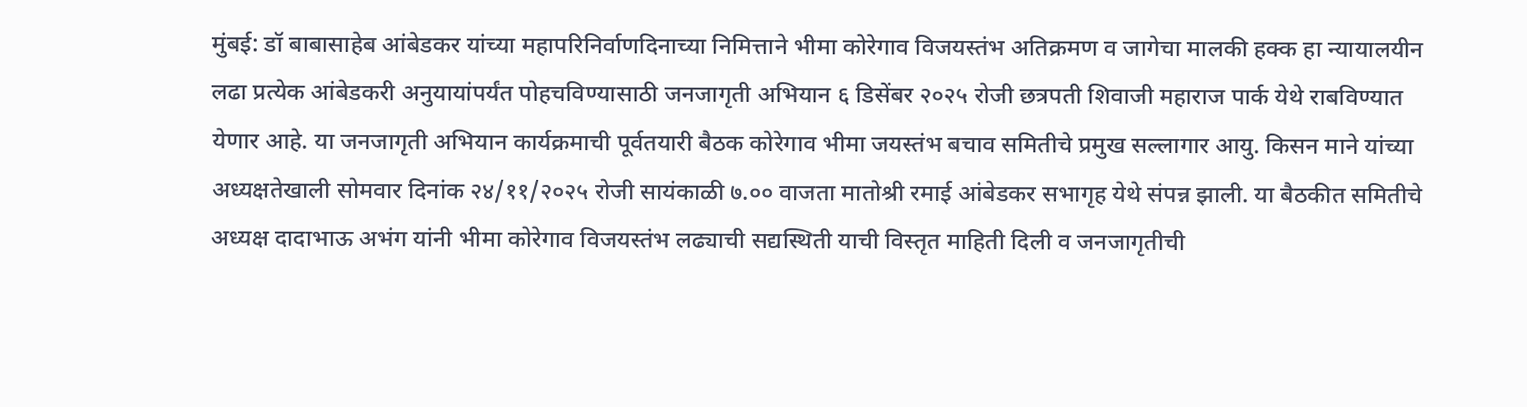मुंबई: डॉ बाबासाहेब आंबेडकर यांच्या महापरिनिर्वाणदिनाच्या निमित्ताने भीमा कोरेगाव विजयस्तंभ अतिक्रमण व जागेचा मालकी हक्क हा न्यायालयीन लढा प्रत्येक आंबेडकरी अनुयायांपर्यंत पोहचविण्यासाठी जनजागृती अभियान ६ डिसेंबर २०२५ रोजी छत्रपती शिवाजी महाराज पार्क येथे राबविण्यात येणार आहे. या जनजागृती अभियान कार्यक्रमाची पूर्वतयारी बैठक कोरेगाव भीमा जयस्तंभ बचाव समितीचे प्रमुख सल्लागार आयु. किसन माने यांच्या अध्यक्षतेखाली सोमवार दिनांक २४/११/२०२५ रोजी सायंकाळी ७.०० वाजता मातोश्री रमाई आंबेडकर सभागृह येथे संपन्न झाली. या बैठकीत समितीचे अध्यक्ष दादाभाऊ अभंग यांनी भीमा कोरेगाव विजयस्तंभ लढ्याची सद्यस्थिती याची विस्तृत माहिती दिली व जनजागृतीची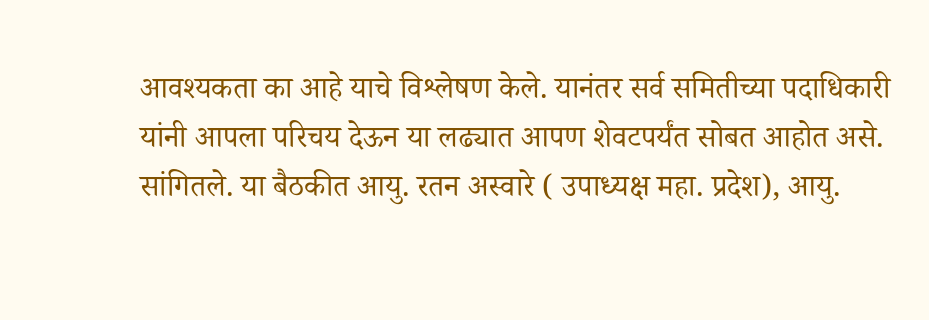आवश्यकता का आहे याचे विश्लेषण केले. यानंतर सर्व समितीच्या पदाधिकारी यांनी आपला परिचय देऊन या लढ्यात आपण शेवटपर्यंत सोबत आहोत असे. सांगितले. या बैठकीत आयु. रतन अस्वारे ( उपाध्यक्ष महा. प्रदेश), आयु.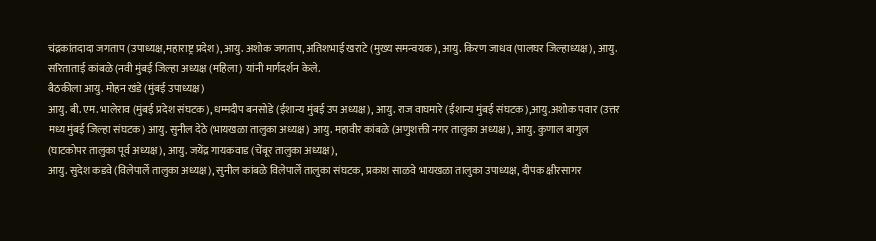चंद्रकांतदादा जगताप (उपाध्यक्ष,महाराष्ट्र प्रदेश), आयु. अशोक जगताप, अतिशभाई खराटे (मुख्य समन्वयक), आयु. किरण जाधव (पालघर जिल्हाध्यक्ष), आयु. सरिताताई कांबळे (नवी मुंबई जिल्हा अध्यक्ष (महिला) यांनी मार्गदर्शन केले.
बैठकीला आयु. मोहन खंडे (मुंबई उपाध्यक्ष)
आयु. बी. एम. भालेराव (मुंबई प्रदेश संघटक), धम्मदीप बनसोडे (ईशान्य मुंबई उप अध्यक्ष), आयु. राज वाघमारे (ईशान्य मुंबई संघटक),आयु.अशोक पवार (उत्तर मध्य मुंबई जिल्हा संघटक) आयु. सुनील देठे (भायखळा तालुका अध्यक्ष) आयु. महावीर कांबळे (अणुशक्ती नगर तालुका अध्यक्ष), आयु. कुणाल बागुल (घाटकोपर तालुका पूर्व अध्यक्ष), आयु. जयेंद्र गायकवाड (चेंबूर तालुका अध्यक्ष),
आयु. सुदेश कडवे (विलेपार्ले तालुका अध्यक्ष), सुनील कांबळे विलेपार्ले तालुका संघटक, प्रकाश साळवे भायखळा तालुका उपाध्यक्ष, दीपक क्षीरसागर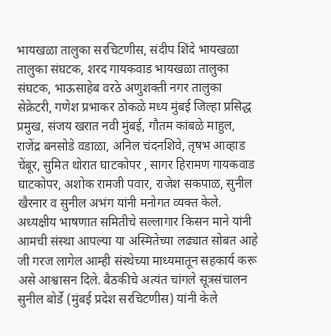भायखळा तालुका सरचिटणीस, संदीप शिंदे भायखळा तालुका संघटक, शरद गायकवाड भायखळा तालुका संघटक, भाऊसाहेब वरठे अणुशक्ती नगर तालुका सेक्रेटरी, गणेश प्रभाकर ठोकळे मध्य मुंबई जिल्हा प्रसिद्ध प्रमुख, संजय खरात नवी मुंबई, गौतम कांबळे माहुल, राजेंद्र बनसोडे वडाळा, अनिल चंदनशिवे, तृषभ आव्हाड चेंबूर, सुमित थोरात घाटकोपर , सागर हिरामण गायकवाड घाटकोपर, अशोक रामजी पवार, राजेश सकपाळ, सुनील खैरनार व सुनील अभंग यांनी मनोगत व्यक्त केले. अध्यक्षीय भाषणात समितीचे सल्लागार किसन माने यांनी आमची संस्था आपल्या या अस्मितेच्या लढ्यात सोबत आहे जी गरज लागेल आम्ही संस्थेच्या माध्यमातून सहकार्य करू असे आश्वासन दिले. बैठकीचे अत्यंत चांगले सूत्रसंचालन सुनील बोर्डे (मुंबई प्रदेश सरचिटणीस) यांनी केले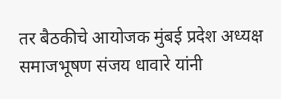तर बैठकीचे आयोजक मुंबई प्रदेश अध्यक्ष समाजभूषण संजय धावारे यांनी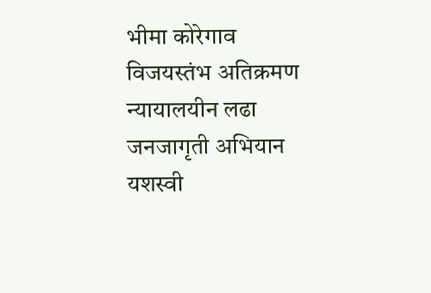भीमा कोरेगाव विजयस्तंभ अतिक्रमण न्यायालयीन लढा जनजागृती अभियान यशस्वी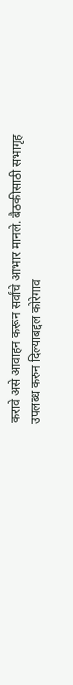करावे असे आवाहन करून सर्वांचे आभार मानले. बैठकीसाठी सभागृह उपलब्ध करुन दिल्याबद्दल कोरेगाव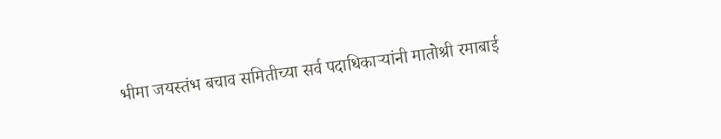भीमा जयस्तंभ बचाव समितीच्या सर्व पदाधिकाऱ्यांनी मातोश्री रमाबाई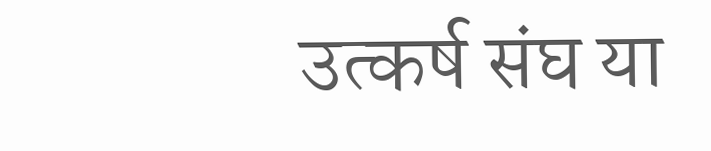उत्कर्ष संघ या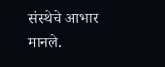संस्थेचे आभार मानले.